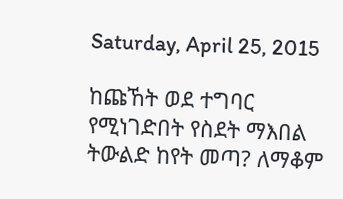Saturday, April 25, 2015

ከጩኸት ወደ ተግባር የሚነገድበት የስደት ማእበል ትውልድ ከየት መጣ? ለማቆም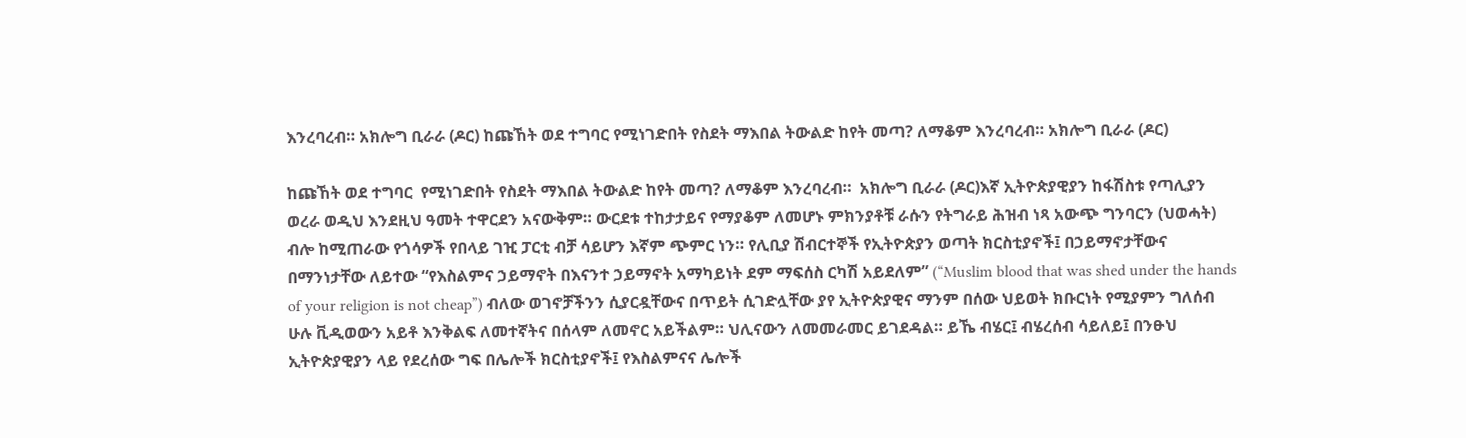እንረባረብ። አክሎግ ቢራራ (ዶር) ከጩኸት ወደ ተግባር የሚነገድበት የስደት ማእበል ትውልድ ከየት መጣ? ለማቆም እንረባረብ። አክሎግ ቢራራ (ዶር)

ከጩኸት ወደ ተግባር  የሚነገድበት የስደት ማእበል ትውልድ ከየት መጣ? ለማቆም እንረባረብ።  አክሎግ ቢራራ (ዶር)እኛ ኢትዮጵያዊያን ከፋሽስቱ የጣሊያን ወረራ ወዲህ እንደዚህ ዓመት ተዋርደን አናውቅም። ውርደቱ ተከታታይና የማያቆም ለመሆኑ ምክንያቶቹ ራሱን የትግራይ ሕዝብ ነጻ አውጭ ግንባርን (ህወሓት) ብሎ ከሚጠራው የጎሳዎች የበላይ ገዢ ፓርቲ ብቻ ሳይሆን እኛም ጭምር ነን። የሊቢያ ሽብርተኞች የኢትዮጵያን ወጣት ክርስቲያኖች፤ በኃይማኖታቸውና በማንነታቸው ለይተው “የእስልምና ኃይማኖት በእናንተ ኃይማኖት አማካይነት ደም ማፍሰስ ርካሽ አይደለም” (“Muslim blood that was shed under the hands of your religion is not cheap”) ብለው ወገኖቻችንን ሲያርዷቸውና በጥይት ሲገድሏቸው ያየ ኢትዮጵያዊና ማንም በሰው ህይወት ክቡርነት የሚያምን ግለሰብ ሁሉ ቪዲወውን አይቶ እንቅልፍ ለመተኛትና በሰላም ለመኖር አይችልም። ህሊናውን ለመመራመር ይገደዳል። ይኼ ብሄር፤ ብሄረሰብ ሳይለይ፤ በንፁህ ኢትዮጵያዊያን ላይ የደረሰው ግፍ በሌሎች ክርስቲያኖች፤ የእስልምናና ሌሎች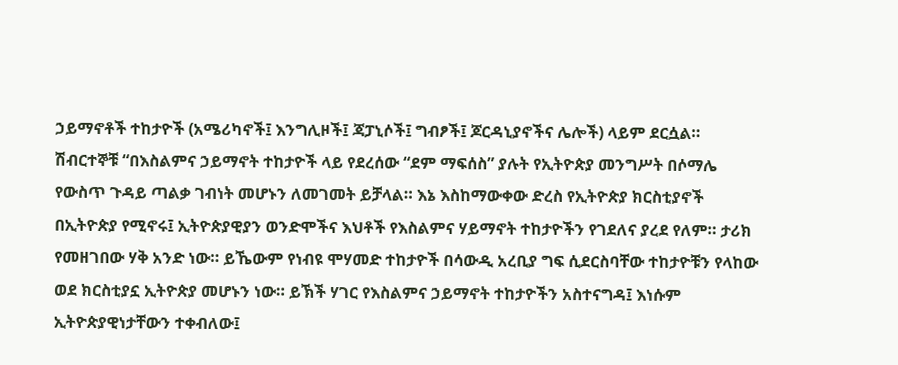ኃይማኖቶች ተከታዮች (አሜሪካኖች፤ እንግሊዞች፤ ጃፓኒሶች፤ ግብፆች፤ ጆርዳኒያኖችና ሌሎች) ላይም ደርሷል። ሽብርተኞቹ “በእስልምና ኃይማኖት ተከታዮች ላይ የደረሰው “ደም ማፍሰስ” ያሉት የኢትዮጵያ መንግሥት በሶማሌ የውስጥ ጉዳይ ጣልቃ ገብነት መሆኑን ለመገመት ይቻላል። እኔ እስከማውቀው ድረስ የኢትዮጵያ ክርስቲያኖች በኢትዮጵያ የሚኖሩ፤ ኢትዮጵያዊያን ወንድሞችና እህቶች የእስልምና ሃይማኖት ተከታዮችን የገደለና ያረደ የለም። ታሪክ የመዘገበው ሃቅ አንድ ነው። ይኼውም የነብዩ ሞሃመድ ተከታዮች በሳውዲ አረቢያ ግፍ ሲደርስባቸው ተከታዮቹን የላከው ወደ ክርስቲያኗ ኢትዮጵያ መሆኑን ነው። ይኽች ሃገር የእስልምና ኃይማኖት ተከታዮችን አስተናግዳ፤ እነሱም ኢትዮጵያዊነታቸውን ተቀብለው፤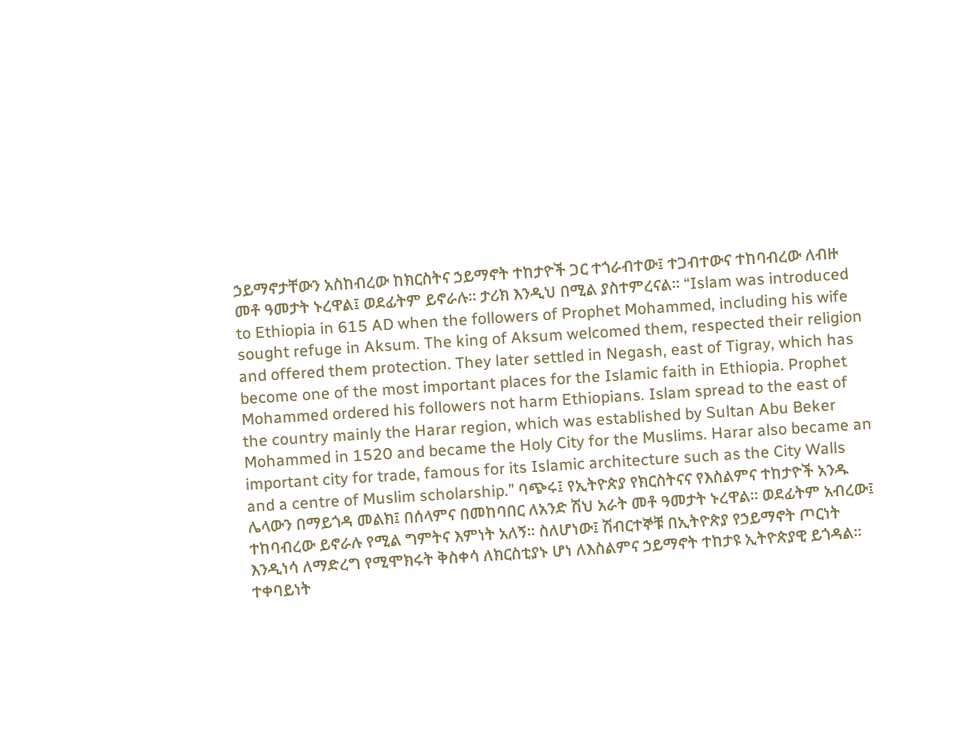ኃይማኖታቸውን አስከብረው ከክርስትና ኃይማኖት ተከታዮች ጋር ተጎራብተው፤ ተጋብተውና ተከባብረው ለብዙ መቶ ዓመታት ኑረዋል፤ ወደፊትም ይኖራሉ። ታሪክ እንዲህ በሚል ያስተምረናል። “Islam was introduced to Ethiopia in 615 AD when the followers of Prophet Mohammed, including his wife sought refuge in Aksum. The king of Aksum welcomed them, respected their religion and offered them protection. They later settled in Negash, east of Tigray, which has become one of the most important places for the Islamic faith in Ethiopia. Prophet Mohammed ordered his followers not harm Ethiopians. Islam spread to the east of the country mainly the Harar region, which was established by Sultan Abu Beker Mohammed in 1520 and became the Holy City for the Muslims. Harar also became an important city for trade, famous for its Islamic architecture such as the City Walls and a centre of Muslim scholarship.” ባጭሩ፤ የኢትዮጵያ የክርስትናና የእስልምና ተከታዮች አንዱ ሌላውን በማይጎዳ መልክ፤ በሰላምና በመከባበር ለአንድ ሽህ አራት መቶ ዓመታት ኑረዋል። ወደፊትም አብረው፤ ተከባብረው ይኖራሉ የሚል ግምትና እምነት አለኝ። ስለሆነው፤ ሽብርተኞቹ በኢትዮጵያ የኃይማኖት ጦርነት እንዲነሳ ለማድረግ የሚሞክሩት ቅስቀሳ ለክርስቲያኑ ሆነ ለእስልምና ኃይማኖት ተከታዩ ኢትዮጵያዊ ይጎዳል። ተቀባይነት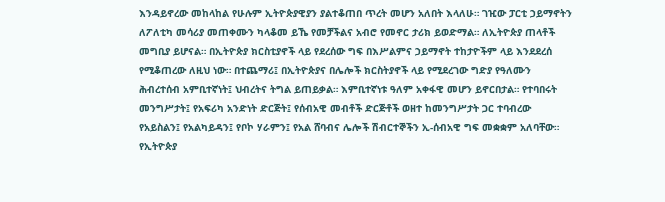እንዳይኖረው መከላከል የሁሉም ኢትዮጵያዊያን ያልተቆጠበ ጥረት መሆን አለበት እላለሁ። ገዢው ፓርቲ ኃይማኖትን ለፖለቲካ መሳሪያ መጠቀሙን ካላቆመ ይኼ የመቻችልና አብሮ የመኖር ታሪክ ይወድማል። ለኢትዮጵያ ጠላቶች መግቢያ ይሆናል። በኢትዮጵያ ክርስቲያኖች ላይ የደረሰው ግፍ በእሥልምና ኃይማኖት ተከታዮችም ላይ እንደደረሰ የሚቆጠረው ለዚህ ነው። በተጨማሪ፤ በኢትዮጵያና በሌሎች ክርስትያኖች ላይ የሚደረገው ግድያ የዓለሙን ሕብረተሰብ አምቢተኛነት፤ ህብረትና ትግል ይጠይቃል። እምቢተኛነቱ ዓለም አቀፋዊ መሆን ይኖርበታል። የተባበሩት መንግሥታት፤ የአፍሪካ አንድነት ድርጅት፤ የሰብአዊ መብቶች ድርጅቶች ወዘተ ከመንግሥታት ጋር ተባብረው የአይስልን፤ የአልካይዳን፤ የቦኮ ሃራምን፤ የአል ሸባብና ሌሎች ሽብርተኞችን ኢ-ሰብአዊ ግፍ መቋቋም አለባቸው። የኢትዮጵያ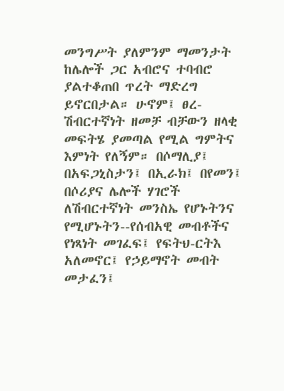መንግሥት ያለምንም ማመንታት ከሌሎች ጋር አብሮና ተባብሮ ያልተቆጠበ ጥረት ማድረግ ይኖርበታል። ሁኖም፤ ፀረ-ሽብርተኛነት ዘመቻ ብቻውን ዘላቂ መፍትሄ ያመጣል የሚል ግምትና እምነት የለኝም። በሶማሊያ፤ በአፍጋኒስታን፤ በኢራክ፤ በየመን፤ በሶሪያና ሌሎች ሃገሮች ለሽብርተኛነት መንስኤ የሆኑትንና የሚሆኑትን--የሰብአዊ መብቶችና የነጻነት መገፈፍ፤ የፍትህ-ርትእ አለመኖር፤ የኃይማኖት መብት መታፈን፤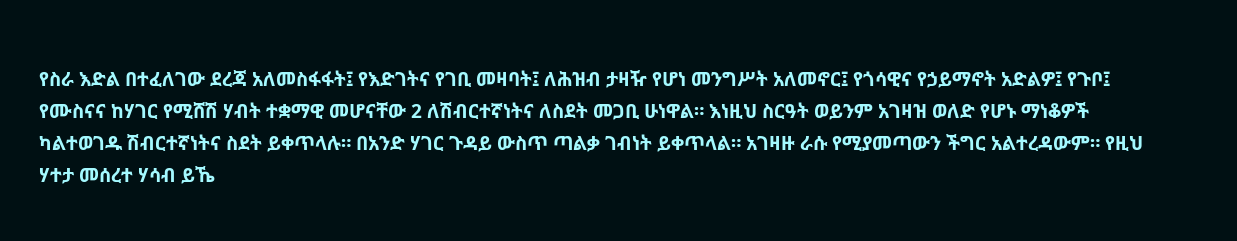የስራ እድል በተፈለገው ደረጃ አለመስፋፋት፤ የእድገትና የገቢ መዛባት፤ ለሕዝብ ታዛዥ የሆነ መንግሥት አለመኖር፤ የጎሳዊና የኃይማኖት አድልዎ፤ የጉቦ፤ የሙስናና ከሃገር የሚሸሽ ሃብት ተቋማዊ መሆናቸው 2 ለሽብርተኛነትና ለስደት መጋቢ ሁነዋል። እነዚህ ስርዓት ወይንም አገዛዝ ወለድ የሆኑ ማነቆዎች ካልተወገዱ ሽብርተኛነትና ስደት ይቀጥላሉ። በአንድ ሃገር ጉዳይ ውስጥ ጣልቃ ገብነት ይቀጥላል። አገዛዙ ራሱ የሚያመጣውን ችግር አልተረዳውም። የዚህ ሃተታ መሰረተ ሃሳብ ይኼ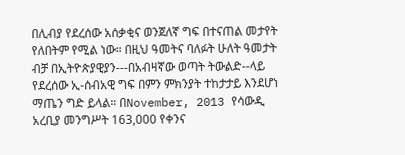በሊብያ የደረሰው አሰቃቂና ወንጀለኛ ግፍ በተናጠል መታየት የለበትም የሚል ነው። በዚህ ዓመትና ባለፉት ሁለት ዓመታት ብቻ በኢትዮጵያዊያን---በአብዛኛው ወጣት ትውልድ--ላይ የደረሰው ኢ-ሰብአዊ ግፍ በምን ምክንያት ተከታታይ እንደሆነ ማጤን ግድ ይላል። በNovember, 2013 የሳውዲ አረቢያ መንግሥት 163,000 የቀንና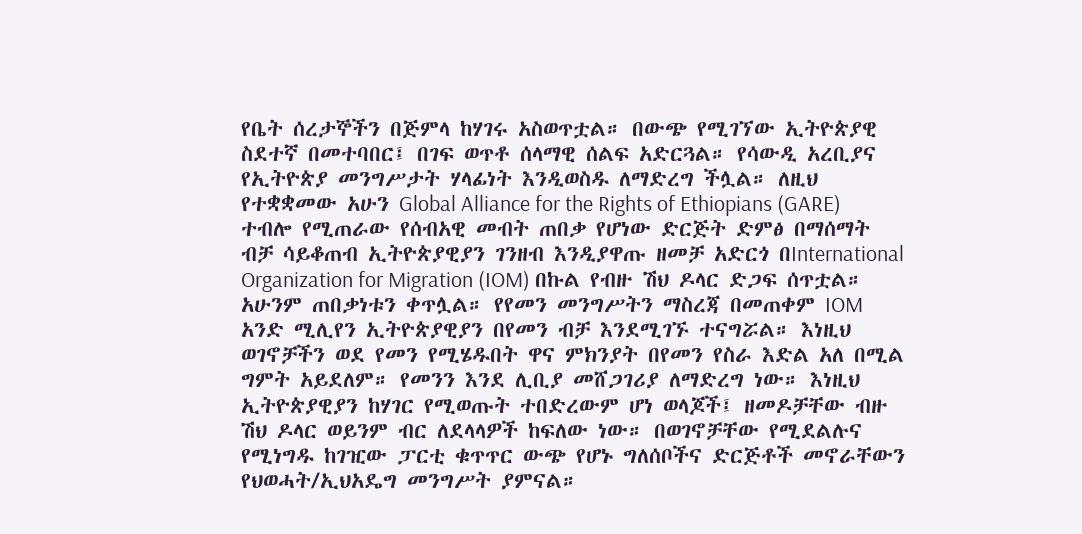የቤት ሰረታኞችን በጅምላ ከሃገሩ አስወጥቷል። በውጭ የሚገኘው ኢትዮጵያዊ ስደተኛ በመተባበር፤ በገፍ ወጥቶ ሰላማዊ ሰልፍ አድርጓል። የሳውዲ አረቢያና የኢትዮጵያ መንግሥታት ሃላፊነት እንዲወስዱ ለማድረግ ችሏል። ለዚህ የተቋቋመው አሁን Global Alliance for the Rights of Ethiopians (GARE) ተብሎ የሚጠራው የሰብአዊ መብት ጠበቃ የሆነው ድርጅት ድምፅ በማሰማት ብቻ ሳይቆጠብ ኢትዮጵያዊያን ገንዘብ እንዲያዋጡ ዘመቻ አድርጎ በInternational Organization for Migration (IOM) በኩል የብዙ ሽህ ዶላር ድጋፍ ሰጥቷል። አሁንም ጠበቃነቱን ቀጥሏል። የየመን መንግሥትን ማስረጃ በመጠቀም IOM አንድ ሚሊየን ኢትዮጵያዊያን በየመን ብቻ እንደሚገኙ ተናግሯል። እነዚህ ወገኖቻችን ወደ የመን የሚሄዱበት ዋና ምክንያት በየመን የስራ እድል አለ በሚል ግምት አይደለም። የመንን እንደ ሊቢያ መሸጋገሪያ ለማድረግ ነው። እነዚህ ኢትዮጵያዊያን ከሃገር የሚወጡት ተበድረውም ሆነ ወላጆች፤ ዘመዶቻቸው ብዙ ሽህ ዶላር ወይንም ብር ለደላላዎች ከፍለው ነው። በወገኖቻቸው የሚደልሉና የሚነግዱ ከገዢው ፓርቲ ቁጥጥር ውጭ የሆኑ ግለሰቦችና ድርጅቶች መኖራቸውን የህወሓት/ኢህአዴግ መንግሥት ያምናል።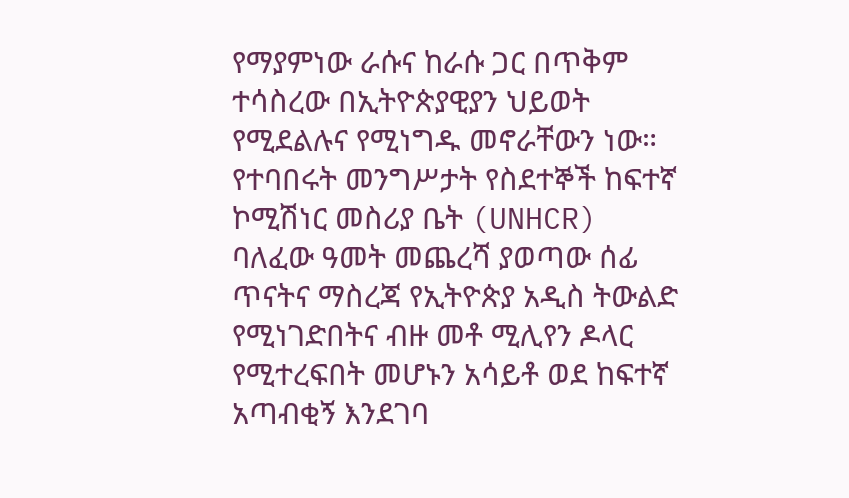የማያምነው ራሱና ከራሱ ጋር በጥቅም ተሳስረው በኢትዮጵያዊያን ህይወት የሚደልሉና የሚነግዱ መኖራቸውን ነው። የተባበሩት መንግሥታት የስደተኞች ከፍተኛ ኮሚሽነር መስሪያ ቤት (UNHCR) ባለፈው ዓመት መጨረሻ ያወጣው ሰፊ ጥናትና ማስረጃ የኢትዮጵያ አዲስ ትውልድ የሚነገድበትና ብዙ መቶ ሚሊየን ዶላር የሚተረፍበት መሆኑን አሳይቶ ወደ ከፍተኛ አጣብቂኝ እንደገባ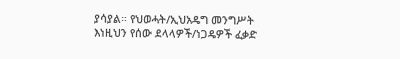ያሳያል። የህወሓት/ኢህአዴግ መንግሥት እነዚህን የሰው ደላላዎች/ነጋዴዎች ፈቃድ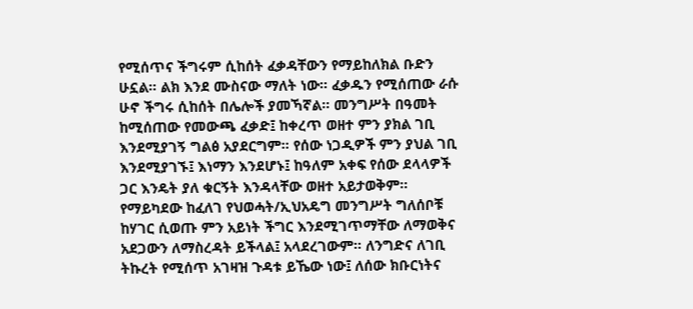የሚሰጥና ችግሩም ሲከሰት ፈቃዳቸውን የማይከለክል ቡድን ሁኗል። ልክ እንደ ሙስናው ማለት ነው። ፈቃዱን የሚሰጠው ራሱ ሁኖ ችግሩ ሲከሰት በሌሎች ያመኻኛል። መንግሥት በዓመት ከሚሰጠው የመውጫ ፈቃድ፤ ከቀረጥ ወዘተ ምን ያክል ገቢ እንደሚያገኝ ግልፅ አያደርግም። የሰው ነጋዲዎች ምን ያህል ገቢ እንደሚያገኙ፤ እነማን እንደሆኑ፤ ከዓለም አቀፍ የሰው ደላላዎች ጋር እንዴት ያለ ቁርኝት እንዳላቸው ወዘተ አይታወቅም። የማይካደው ከፈለገ የህወሓት/ኢህአዴግ መንግሥት ግለሰቦቹ ከሃገር ሲወጡ ምን አይነት ችግር እንደሚገጥማቸው ለማወቅና አደጋውን ለማስረዳት ይችላል፤ አላደረገውም። ለንግድና ለገቢ ትኩረት የሚሰጥ አገዛዝ ጉዳቱ ይኼው ነው፤ ለሰው ክቡርነትና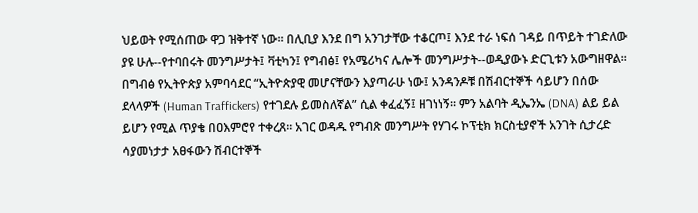ህይወት የሚሰጠው ዋጋ ዝቅተኛ ነው። በሊቢያ እንደ በግ አንገታቸው ተቆርጦ፤ እንደ ተራ ነፍሰ ገዳይ በጥይት ተገድለው ያዩ ሁሉ--የተባበሩት መንግሥታት፤ ቫቲካን፤ የግብፅ፤ የአሜሪካና ሌሎች መንግሥታት--ወዲያውኑ ድርጊቱን አውግዘዋል። በግብፅ የኢትዮጵያ አምባሳደር “ኢትዮጵያዊ መሆናቸውን እያጣራሁ ነው፤ አንዳንዶቹ በሽብርተኞች ሳይሆን በሰው ደላላዎች (Human Traffickers) የተገደሉ ይመስለኛል” ሲል ቀፈፈኝ፤ ዘገነነኝ። ምን አልባት ዲኤንኤ (DNA) ልይ ይል ይሆን የሚል ጥያቄ በዐእምሮየ ተቀረጸ። አገር ወዳዱ የግብጽ መንግሥት የሃገሩ ኮፕቲክ ክርስቲያኖች አንገት ሲታረድ ሳያመነታታ አፀፋውን ሽብርተኞች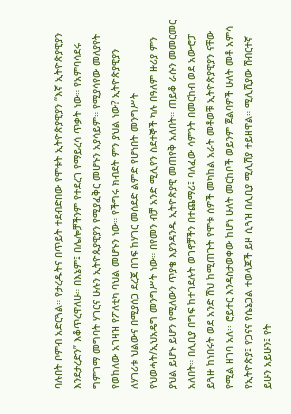ባሉበት ቦምብ አድርጓል። የታረዱትና በጥይት ተደብድበው የሞቱት ኢትዮጵያዊያን “እኛ ኢትዮጵያዊያን እንደታረድን” እቆጥረዋለሁ። በእኔም፤ በሌሎቻችንም የተደረገ የማይረሳ ጥቃት ነው። የአምባሳደሩ ግምገማ መግባት ሃገርና ሁሉን ኢትዮጱያዊያን የሚያፈቅር መሆኑን አያሳይም። የሚያሳየው መለያየት የወከለው አገዛዝ የፖለቲካ ባህል መሆኑን ነው። የችግሩ ክብደት ምን ያህል ነው? ኢትዮጵያዊያን ለሃገሪቱ ህልውና በሚያሰጋ ደረጃ በገፍ ከሃገር መሰደድ ልምድ የሆነበት መንግሥት የህወሓት/ኢህአዴግ መንግሥት ነው። በየመን ብቻ አንድ ሚሊየን ስደተኞች ካሉ በዓለም ዙሪያ ምን ያህል ይሆኑ ይሆን የሚለውን ጥያቄ እያንዳንዱ ኢትዮጵያዊ መጠየቅ አለበት። ጠይቆ ራሱን መመርመር አለበት። በሊቢያ በግፍ ከተገደሉት ወገኖቻችን በተጨማሪ፤ ባለፈው ሳምንት በመርከብ ወደ አውⶂፓ ይጓዙ ከነበሩት ወደ አንድ ሽህ ከሚጠጉት የሞቱ ሰዎች መካከል አራት መቶወቹ ኢትዮጵያዊያን ናቸው የሚል ዘገባ አለ፡፡ ሮይተር እንዳስታወቀው ከሆነ ሁለት መርከቦች ወይንም ጀልባዎች ሁለት መቶ አምሳ የኢትዮጵያ፤ የጋናና የሴኔጋል ተወላጆች ይዞ ሲጓዝ በሊቢያ ሚሊሽያ ተይዘዋል። ሚሊሺያው ሽብርተኛ ይሁን አይሁን፤ የት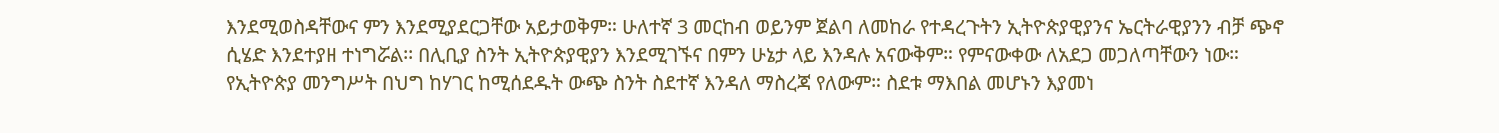እንደሚወስዳቸውና ምን እንደሚያደርጋቸው አይታወቅም። ሁለተኛ 3 መርከብ ወይንም ጀልባ ለመከራ የተዳረጉትን ኢትዮጵያዊያንና ኤርትራዊያንን ብቻ ጭኖ ሲሄድ እንደተያዘ ተነግሯል፡፡ በሊቢያ ስንት ኢትዮጵያዊያን እንደሚገኙና በምን ሁኔታ ላይ እንዳሉ አናውቅም። የምናውቀው ለአደጋ መጋለጣቸውን ነው። የኢትዮጵያ መንግሥት በህግ ከሃገር ከሚሰደዱት ውጭ ስንት ስደተኛ እንዳለ ማስረጃ የለውም። ስደቱ ማእበል መሆኑን እያመነ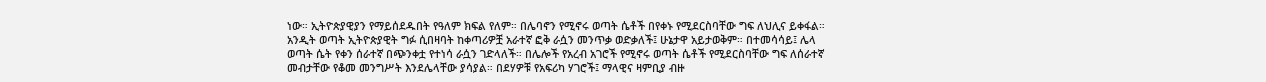ነው። ኢትዮጵያዊያን የማይሰደዱበት የዓለም ክፍል የለም። በሌባኖን የሚኖሩ ወጣት ሴቶች በየቀኑ የሚደርስባቸው ግፍ ለህሊና ይቀፋል። አንዲት ወጣት ኢትዮጵያዊት ግፉ ሲበዛባት ከቀጣሪዎቿ አራተኛ ፎቅ ራሷን መንጥቃ ወድቃለች፤ ሁኔታዋ አይታወቅም። በተመሳሳይ፤ ሌላ ወጣት ሴት የቀን ሰራተኛ በጭንቀቷ የተነሳ ራሷን ገድላለች። በሌሎች የአረብ አገሮች የሚኖሩ ወጣት ሴቶች የሚደርስባቸው ግፍ ለሰራተኛ መብታቸው የቆመ መንግሥት እንደሌላቸው ያሳያል። በደሃዎቹ የአፍሪካ ሃገሮች፤ ማላዊና ዛምቢያ ብዙ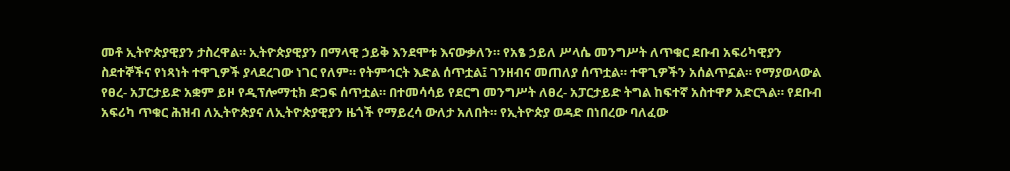መቶ ኢትዮጵያዊያን ታስረዋል። ኢትዮጵያዊያን በማላዊ ኃይቅ እንደሞቱ እናውቃለን። የአፄ ኃይለ ሥላሴ መንግሥት ለጥቁር ደቡብ አፍሪካዊያን ስደተኞችና የነጻነት ተዋጊዎች ያላደረገው ነገር የለም። የትምኅርት እድል ሰጥቷል፤ ገንዘብና መጠለያ ሰጥቷል። ተዋጊዎችን አሰልጥኗል። የማያወላውል የፀረ- አፓርታይድ አቋም ይዞ የዲፕሎማቲክ ድጋፍ ሰጥቷል። በተመሳሳይ የደርግ መንግሥት ለፀረ- አፓርታይድ ትግል ከፍተኛ አስተዋፆ አድርጓል። የደቡብ አፍሪካ ጥቁር ሕዝብ ለኢትዮጵያና ለኢትዮጵያዊያን ዜጎች የማይረሳ ውለታ አለበት። የኢትዮጵያ ወዳድ በነበረው ባለፈው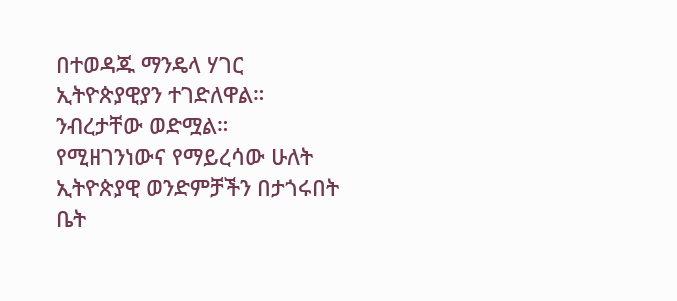በተወዳጁ ማንዴላ ሃገር ኢትዮጵያዊያን ተገድለዋል። ንብረታቸው ወድሟል። የሚዘገንነውና የማይረሳው ሁለት ኢትዮጵያዊ ወንድምቻችን በታጎሩበት ቤት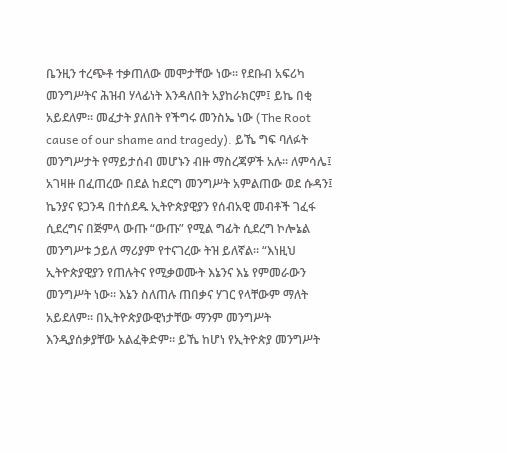ቤንዚን ተረጭቶ ተቃጠለው መሞታቸው ነው። የደቡብ አፍሪካ መንግሥትና ሕዝብ ሃላፊነት እንዳለበት አያከራክርም፤ ይኬ በቂ አይደለም። መፈታት ያለበት የችግሩ መንስኤ ነው (The Root cause of our shame and tragedy). ይኼ ግፍ ባለፉት መንግሥታት የማይታሰብ መሆኑን ብዙ ማስረጃዎች አሉ። ለምሳሌ፤ አገዛዙ በፈጠረው በደል ከደርግ መንግሥት አምልጠው ወደ ሱዳን፤ ኬንያና ዩጋንዳ በተሰደዱ ኢትዮጵያዊያን የሰብአዊ መብቶች ገፈፋ ሲደረግና በጅምላ ውጡ “ውጡ” የሚል ግፊት ሲደረግ ኮሎኔል መንግሥቱ ኃይለ ማሪያም የተናገረው ትዝ ይለኛል። “እነዚህ ኢትዮጵያዊያን የጠሉትና የሚቃወሙት እኔንና እኔ የምመራውን መንግሥት ነው። እኔን ስለጠሉ ጠበቃና ሃገር የላቸውም ማለት አይደለም። በኢትዮጵያውዊነታቸው ማንም መንግሥት እንዲያሰቃያቸው አልፈቅድም። ይኼ ከሆነ የኢትዮጵያ መንግሥት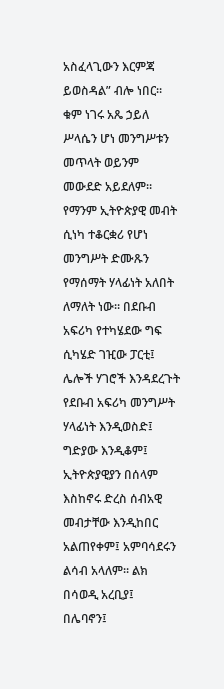አስፈላጊውን እርምጃ ይወስዳል” ብሎ ነበር። ቁም ነገሩ አጼ ኃይለ ሥላሴን ሆነ መንግሥቱን መጥላት ወይንም መውደድ አይደለም። የማንም ኢትዮጵያዊ መብት ሲነካ ተቆርቋሪ የሆነ መንግሥት ድሙጹን የማሰማት ሃላፊነት አለበት ለማለት ነው። በደቡብ አፍሪካ የተካሄደው ግፍ ሲካሄድ ገዢው ፓርቲ፤ ሌሎች ሃገሮች እንዳደረጉት የደቡብ አፍሪካ መንግሥት ሃላፊነት እንዲወስድ፤ ግድያው እንዲቆም፤ ኢትዮጵያዊያን በሰላም እስከኖሩ ድረስ ሰብአዊ መብታቸው እንዲከበር አልጠየቀም፤ አምባሳደሩን ልሳብ አላለም። ልክ በሳወዲ አረቢያ፤ በሌባኖን፤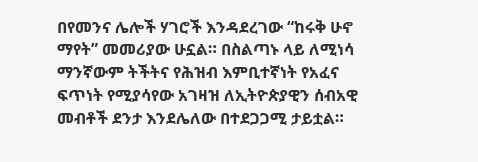በየመንና ሌሎች ሃገሮች እንዳደረገው “ከሩቅ ሁኖ ማየት” መመሪያው ሁኗል። በስልጣኑ ላይ ለሚነሳ ማንኛውም ትችትና የሕዝብ እምቢተኛነት የአፈና ፍጥነት የሚያሳየው አገዛዝ ለኢትዮጵያዊን ሰብአዊ መብቶች ደንታ እንደሌለው በተደጋጋሚ ታይቷል።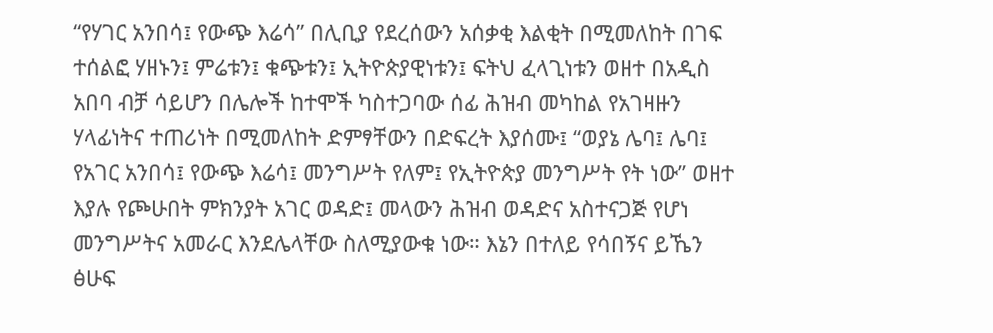“የሃገር አንበሳ፤ የውጭ እሬሳ” በሊቢያ የደረሰውን አሰቃቂ እልቂት በሚመለከት በገፍ ተሰልፎ ሃዘኑን፤ ምሬቱን፤ ቁጭቱን፤ ኢትዮጵያዊነቱን፤ ፍትህ ፈላጊነቱን ወዘተ በአዲስ አበባ ብቻ ሳይሆን በሌሎች ከተሞች ካስተጋባው ሰፊ ሕዝብ መካከል የአገዛዙን ሃላፊነትና ተጠሪነት በሚመለከት ድምፃቸውን በድፍረት እያሰሙ፤ “ወያኔ ሌባ፤ ሌባ፤ የአገር አንበሳ፤ የውጭ እሬሳ፤ መንግሥት የለም፤ የኢትዮጵያ መንግሥት የት ነው” ወዘተ እያሉ የጮሁበት ምክንያት አገር ወዳድ፤ መላውን ሕዝብ ወዳድና አስተናጋጅ የሆነ መንግሥትና አመራር እንደሌላቸው ስለሚያውቁ ነው። እኔን በተለይ የሳበኝና ይኼን ፅሁፍ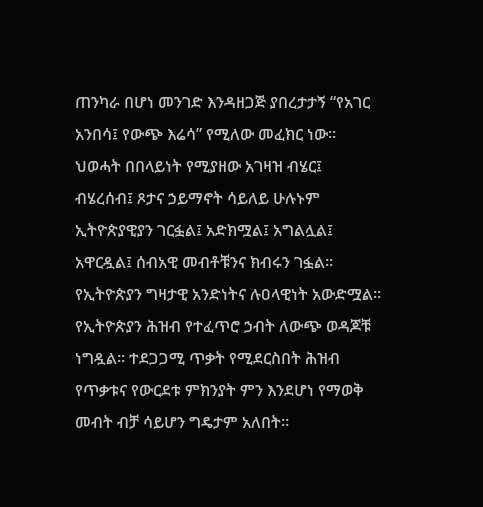ጠንካራ በሆነ መንገድ እንዳዘጋጅ ያበረታታኝ “የአገር አንበሳ፤ የውጭ እሬሳ” የሚለው መፈክር ነው። ህወሓት በበላይነት የሚያዘው አገዛዝ ብሄር፤ ብሄረሰብ፤ ጾታና ኃይማኖት ሳይለይ ሁሉኑም ኢትዮጵያዊያን ገርፏል፤ አድክሟል፤ አግልሏል፤ አዋርዷል፤ ሰብአዊ መብቶቹንና ክብሩን ገፏል። የኢትዮጵያን ግዛታዊ አንድነትና ሉዐላዊነት አውድሟል። የኢትዮጵያን ሕዝብ የተፈጥሮ ኃብት ለውጭ ወዳጆቹ ነግዷል። ተደጋጋሚ ጥቃት የሚደርስበት ሕዝብ የጥቃቱና የውርደቱ ምክንያት ምን እንደሆነ የማወቅ መብት ብቻ ሳይሆን ግዴታም አለበት።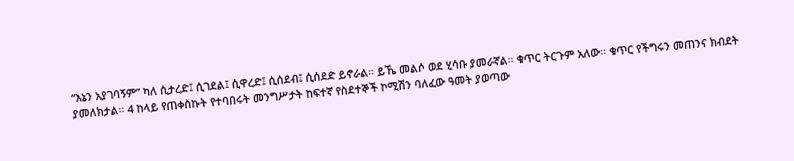“እኔን አያገባኝም” ካለ ሲታረድ፤ ሲገደል፤ ሲዋረድ፤ ሲሰደብ፤ ሲሰደድ ይኖራል። ይኼ መልሶ ወደ ሂሳቡ ያመራኛል። ቁጥር ትርጉም አለው። ቁጥር የችግሩን መጠንና ክብደት ያመለክታል። 4 ከላይ የጠቀስኩት የተባበሩት መንግሥታት ከፍተኛ የስደተኞች ኮሚሽን ባለፈው ዓመት ያወጣው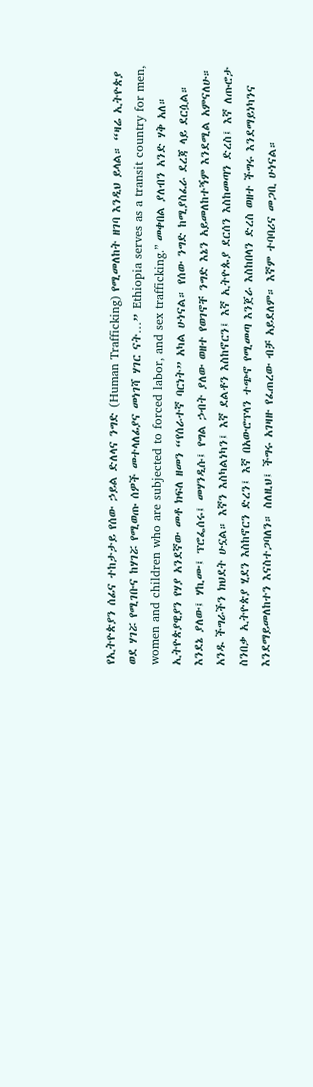የኢትዮጵያን ሰፊና ተከታታይ የሰው ኃይል ድለላና ንግድ (Human Trafficking) የሚመለከት ዘገባ እንዲህ ይላል። “ዛሬ ኢትዮጵያ ወደ ሃገሯ የሚገቡና ከሃገሯ የሚወጡ ሰዎች መተላለፊያና መነገሻ ሃገር ናት…” Ethiopia serves as a transit country for men, women and children who are subjected to forced labor, and sex trafficking.” መቀበል ያለብን አንድ ሃቅ አለ። ኢትዮጵያዊያን የሃያ አንደኛው መቶ ክፍለ ዘመን “የሰራተኛ ባርነት” አካል ሁነናል። የሰው ንግድ ከሚያስፈራ ደረጃ ላይ ደርሷል። እንደኔ ያለው፤ ሃኪሙ፤ ፕሮፌሰሩ፤ መሃንዲሱ፤ የግል ኃብት ያለው ወዘተ የወገኖቸ ንግድ እኔን አይመለከተኝም እንደሚል አምናለሁ። አንዱ ችግራችን ክህደት ሁኗል። እኛን እስካልነካን፤ እኛ ደልቶን እስከኖርን፤ እኛ ኢትዮጱያ ደርሰን እስከመጣን ድረስ፤ እኛ ለጡሮታ ስንበቃ ኢትዮጵያ ሂደን እስከኖርን ድረን፤ እኛ በአውሮፕላን ተጭኖ የሚመጣ እንጀራ እስከበላን ድረስ ወዘተ ችግሩ እንደማይነካንና እንደማይመለከተን እናስተጋባለን። ስለዚህ፤ ችግሩ አገዛዙ የፈጠረው ብቻ አይደለም። እኛም ተባባሪና መጋቢ ሁነናል።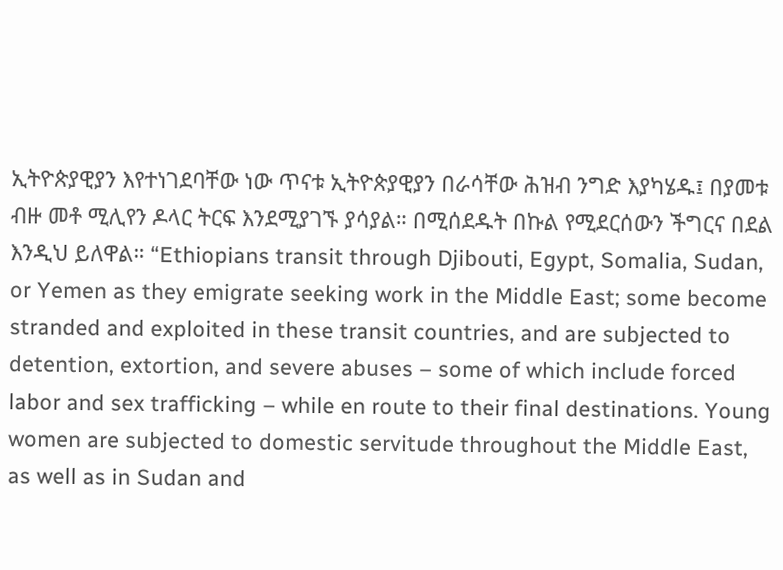ኢትዮጵያዊያን እየተነገደባቸው ነው ጥናቱ ኢትዮጵያዊያን በራሳቸው ሕዝብ ንግድ እያካሄዱ፤ በያመቱ ብዙ መቶ ሚሊየን ዶላር ትርፍ እንደሚያገኙ ያሳያል። በሚሰደዱት በኩል የሚደርሰውን ችግርና በደል እንዲህ ይለዋል። “Ethiopians transit through Djibouti, Egypt, Somalia, Sudan, or Yemen as they emigrate seeking work in the Middle East; some become stranded and exploited in these transit countries, and are subjected to detention, extortion, and severe abuses – some of which include forced labor and sex trafficking – while en route to their final destinations. Young women are subjected to domestic servitude throughout the Middle East, as well as in Sudan and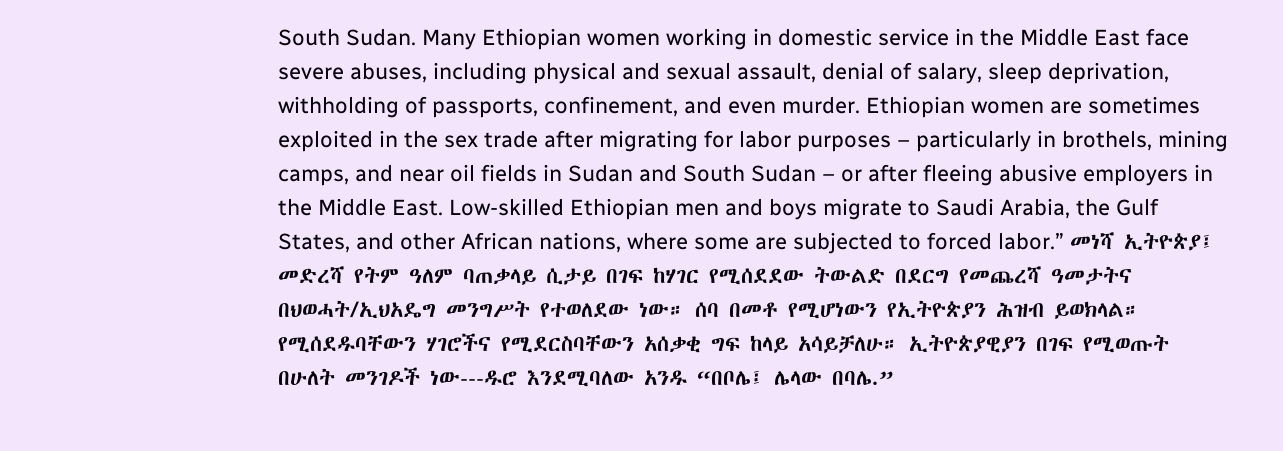South Sudan. Many Ethiopian women working in domestic service in the Middle East face severe abuses, including physical and sexual assault, denial of salary, sleep deprivation, withholding of passports, confinement, and even murder. Ethiopian women are sometimes exploited in the sex trade after migrating for labor purposes – particularly in brothels, mining camps, and near oil fields in Sudan and South Sudan – or after fleeing abusive employers in the Middle East. Low-skilled Ethiopian men and boys migrate to Saudi Arabia, the Gulf States, and other African nations, where some are subjected to forced labor.” መነሻ ኢትዮጵያ፤ መድረሻ የትም ዓለም ባጠቃላይ ሲታይ በገፍ ከሃገር የሚሰደደው ትውልድ በደርግ የመጨረሻ ዓመታትና በህወሓት/ኢህአዴግ መንግሥት የተወለደው ነው። ሰባ በመቶ የሚሆነውን የኢትዮጵያን ሕዝብ ይወክላል። የሚሰደዱባቸውን ሃገሮችና የሚደርስባቸውን አሰቃቂ ግፍ ከላይ አሳይቻለሁ። ኢትዮጵያዊያን በገፍ የሚወጡት በሁለት መንገዶች ነው---ዱሮ እንደሚባለው አንዱ “በቦሌ፤ ሌላው በባሌ.”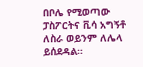በቦሌ የሚወጣው ፓስፖርትና ቪሳ አግኝቶ ለስራ ወይንም ለሌላ ይሰደዳል።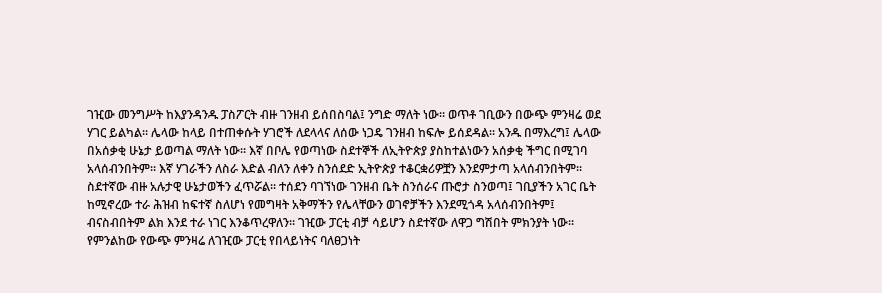ገዢው መንግሥት ከእያንዳንዱ ፓስፖርት ብዙ ገንዘብ ይሰበስባል፤ ንግድ ማለት ነው። ወጥቶ ገቢውን በውጭ ምንዛሬ ወደ ሃገር ይልካል። ሌላው ከላይ በተጠቀሱት ሃገሮች ለደላላና ለሰው ነጋዴ ገንዘብ ከፍሎ ይሰደዳል። አንዱ በማእረግ፤ ሌላው በአሰቃቂ ሁኔታ ይወጣል ማለት ነው። እኛ በቦሌ የወጣነው ስደተኞች ለኢትዮጵያ ያስከተልነውን አሰቃቂ ችግር በሚገባ አላሰብንበትም። እኛ ሃገራችን ለስራ እድል ብለን ለቀን ስንሰደድ ኢትዮጵያ ተቆርቋሪዎቿን እንደምታጣ አላሰብንበትም። ስደተኛው ብዙ አሉታዊ ሁኔታወችን ፈጥሯል። ተሰደን ባገኘነው ገንዘብ ቤት ስንሰራና ጡሮታ ስንወጣ፤ ገቢያችን አገር ቤት ከሚኖረው ተራ ሕዝብ ከፍተኛ ስለሆነ የመግዛት አቅማችን የሌላቸውን ወገኖቻችን እንደሚጎዳ አላሰብንበትም፤ ብናስብበትም ልክ እንደ ተራ ነገር እንቆጥረዋለን። ገዢው ፓርቲ ብቻ ሳይሆን ስደተኛው ለዋጋ ግሽበት ምክንያት ነው። የምንልከው የውጭ ምንዛሬ ለገዢው ፓርቲ የበላይነትና ባለፀጋነት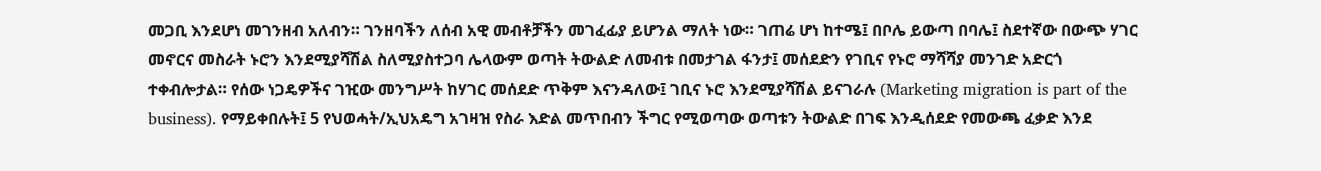መጋቢ እንደሆነ መገንዘብ አለብን። ገንዘባችን ለሰብ አዊ መብቶቻችን መገፈፊያ ይሆንል ማለት ነው። ገጠሬ ሆነ ከተሜ፤ በቦሌ ይውጣ በባሌ፤ ስደተኛው በውጭ ሃገር መኖርና መስራት ኑሮን እንደሚያሻሽል ስለሚያስተጋባ ሌላውም ወጣት ትውልድ ለመብቱ በመታገል ፋንታ፤ መሰደድን የገቢና የኑሮ ማሻሻያ መንገድ አድርጎ ተቀብሎታል። የሰው ነጋዴዎችና ገዢው መንግሥት ከሃገር መሰደድ ጥቅም እናንዳለው፤ ገቢና ኑሮ እንደሚያሻሽል ይናገራሉ (Marketing migration is part of the business). የማይቀበሉት፤ 5 የህወሓት/ኢህአዴግ አገዛዝ የስራ እድል መጥበብን ችግር የሚወጣው ወጣቱን ትውልድ በገፍ እንዲሰደድ የመውጫ ፈቃድ እንደ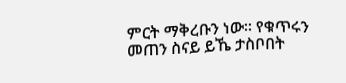ምርት ማቅረቡን ነው። የቁጥሩን መጠን ስናይ ይኼ ታስቦበት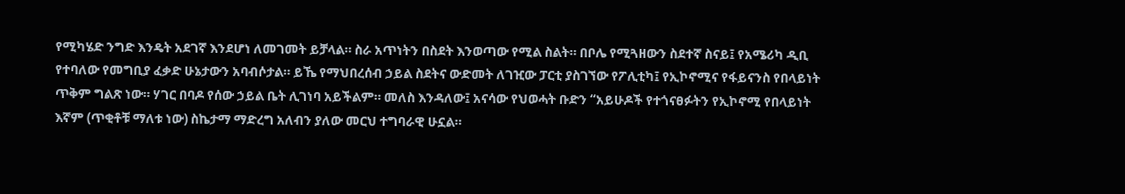የሚካሄድ ንግድ እንዴት አደገኛ እንደሆነ ለመገመት ይቻላል። ስራ አጥነትን በስደት እንወጣው የሚል ስልት። በቦሌ የሚጓዘውን ስደተኛ ስናይ፤ የአሜሪካ ዲቢ የተባለው የመግቢያ ፈቃድ ሁኔታውን አባብሶታል። ይኼ የማህበረሰብ ኃይል ስደትና ውድመት ለገዢው ፓርቲ ያስገኘው የፖሊቲካ፤ የኢኮኖሚና የፋይናንስ የበላይነት ጥቅም ግልጽ ነው። ሃገር በባዶ የሰው ኃይል ቤት ሊገነባ አይችልም። መለስ እንዳለው፤ አናሳው የህወሓት ቡድን “አይሁዶች የተጎናፀፉትን የኢኮኖሚ የበላይነት እኛም (ጥቂቶቹ ማለቱ ነው) ስኬታማ ማድረግ አለብን ያለው መርህ ተግባራዊ ሁኗል።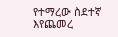የተማረው ስደተኛ እየጨመረ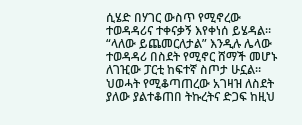ሲሄድ በሃገር ውስጥ የሚኖረው ተወዳዳሪና ተቀናቃኝ እየቀነሰ ይሄዳል። “ላለው ይጨመርለታል” እንዲሉ ሌላው ተወዳዳሪ በስደት የሚኖር ሸማች መሆኑ ለገዢው ፓርቲ ከፍተኛ ስጦታ ሁኗል። ህወሓት የሚቆጣጠረው አገዛዝ ለስደት ያለው ያልተቆጠበ ትኩረትና ድጋፍ ከዚህ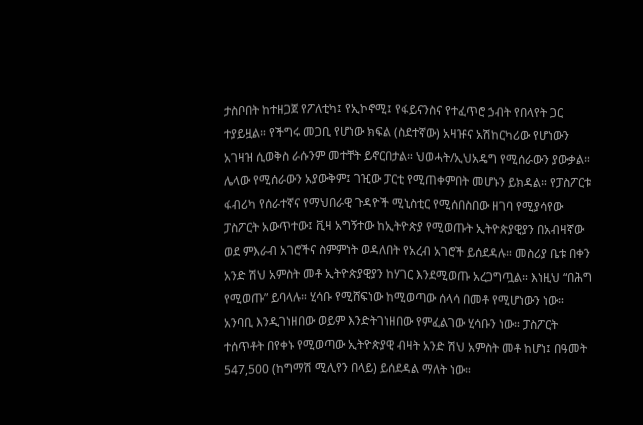ታስቦበት ከተዘጋጀ የፖለቲካ፤ የኢኮኖሚ፤ የፋይናንስና የተፈጥሮ ኃብት የበላየት ጋር ተያይዟል። የችግሩ መጋቢ የሆነው ክፍል (ስደተኛው) አዛዡና አሽከርካሪው የሆነውን አገዛዝ ሲወቅስ ራሱንም መተቸት ይኖርበታል። ህወሓት/ኢህአዴግ የሚሰራውን ያውቃል። ሌላው የሚሰራውን አያውቅም፤ ገዢው ፓርቲ የሚጠቀምበት መሆኑን ይክዳል። የፓስፖርቱ ፋብሪካ የሰራተኛና የማህበራዊ ጉዳዮች ሚኒስቲር የሚሰበስበው ዘገባ የሚያሳየው ፓስፖርት አውጥተው፤ ቪዛ አግኝተው ከኢትዮጵያ የሚወጡት ኢትዮጵያዊያን በአብዛኛው ወደ ምእራብ አገሮችና ስምምነት ወዳለበት የአረብ አገሮች ይሰደዳሉ። መስሪያ ቤቱ በቀን አንድ ሽህ አምስት መቶ ኢትዮጵያዊያን ከሃገር እንደሚወጡ አረጋግጧል። እነዚህ “በሕግ የሚወጡ” ይባላሉ። ሂሳቡ የሚሸፍነው ከሚወጣው ሰላሳ በመቶ የሚሆነውን ነው። አንባቢ እንዲገነዘበው ወይም እንድትገነዘበው የምፈልገው ሂሳቡን ነው። ፓስፖርት ተሰጥቶት በየቀኑ የሚወጣው ኢትዮጵያዊ ብዛት አንድ ሽህ አምስት መቶ ከሆነ፤ በዓመት 547,500 (ከግማሽ ሚሊየን በላይ) ይሰደዳል ማለት ነው።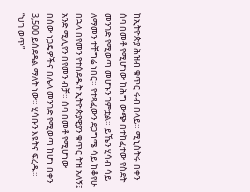ከኢትዮጵያ ሕዝብ ቁጥር ሩብ በላይ። ሚኒስትሩ በቀን ሰባ በመቶ የሚሆነው ከሕግ ውጭ በተከፈተው የስደት መንገድ የሚወጣ መሆኑን ገምቷል። ይኼን ሂሳብ ሳይ ለማመን ተቸግሬ ነበር። የተጻፈውን ደጋግሜ ሳይ ከቆየሁ በኋላ በየመን የተሰደዱት ኢትዮጵያዊያን ቁጥር ትዝ አለኝ፤ አንድ ሚሊየን በየመን ብቻ። ሰባ በመቶ የሚሆነው በሰው ነጋዴዎችና በሌላ መንገድ የሚወጣ ከሆነ በቀን 3,500 ይሰደዳል ማለት ነው። ሂሳቡን እዩትና ፍረዱ። “ህገ ወጥ”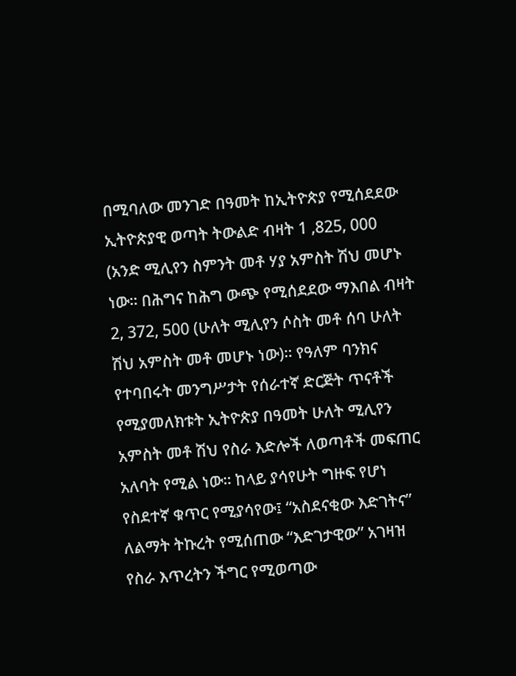በሚባለው መንገድ በዓመት ከኢትዮጵያ የሚሰደደው ኢትዮጵያዊ ወጣት ትውልድ ብዛት 1 ,825, 000 (አንድ ሚሊየን ስምንት መቶ ሃያ አምስት ሽህ መሆኑ ነው። በሕግና ከሕግ ውጭ የሚሰደደው ማእበል ብዛት 2, 372, 500 (ሁለት ሚሊየን ሶስት መቶ ሰባ ሁለት ሽህ አምስት መቶ መሆኑ ነው)። የዓለም ባንክና የተባበሩት መንግሥታት የሰራተኛ ድርጅት ጥናቶች የሚያመለክቱት ኢትዮጵያ በዓመት ሁለት ሚሊየን አምስት መቶ ሽህ የስራ እድሎች ለወጣቶች መፍጠር አለባት የሚል ነው። ከላይ ያሳየሁት ግዙፍ የሆነ የስደተኛ ቁጥር የሚያሳየው፤ “አስደናቂው እድገትና” ለልማት ትኩረት የሚሰጠው “እድገታዊው” አገዛዝ የስራ እጥረትን ችግር የሚወጣው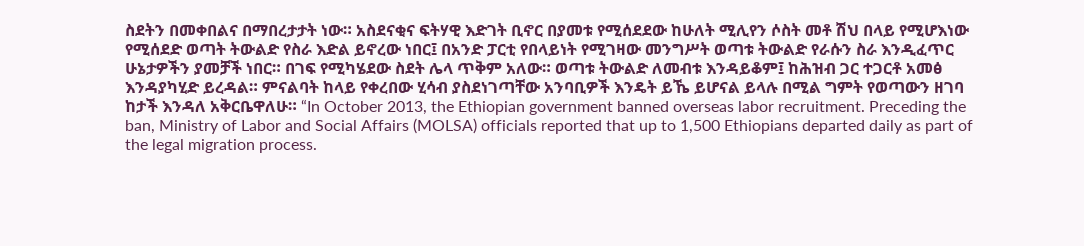ስደትን በመቀበልና በማበረታታት ነው። አስደናቂና ፍትሃዊ እድገት ቢኖር በያመቱ የሚሰደደው ከሁለት ሚሊየን ሶስት መቶ ሽህ በላይ የሚሆእነው የሚሰደድ ወጣት ትውልድ የስራ እድል ይኖረው ነበር፤ በአንድ ፓርቲ የበላይነት የሚገዛው መንግሥት ወጣቱ ትውልድ የራሱን ስራ እንዲፈጥር ሁኔታዎችን ያመቻች ነበር። በገፍ የሚካሄደው ስደት ሌላ ጥቅም አለው። ወጣቱ ትውልድ ለመብቱ እንዳይቆም፤ ከሕዝብ ጋር ተጋርቶ አመፅ እንዳያካሂድ ይረዳል። ምናልባት ከላይ የቀረበው ሂሳብ ያስደነገጣቸው አንባቢዎች እንዴት ይኼ ይሆናል ይላሉ በሚል ግምት የወጣውን ዘገባ ከታች እንዳለ አቅርቤዋለሁ። “In October 2013, the Ethiopian government banned overseas labor recruitment. Preceding the ban, Ministry of Labor and Social Affairs (MOLSA) officials reported that up to 1,500 Ethiopians departed daily as part of the legal migration process.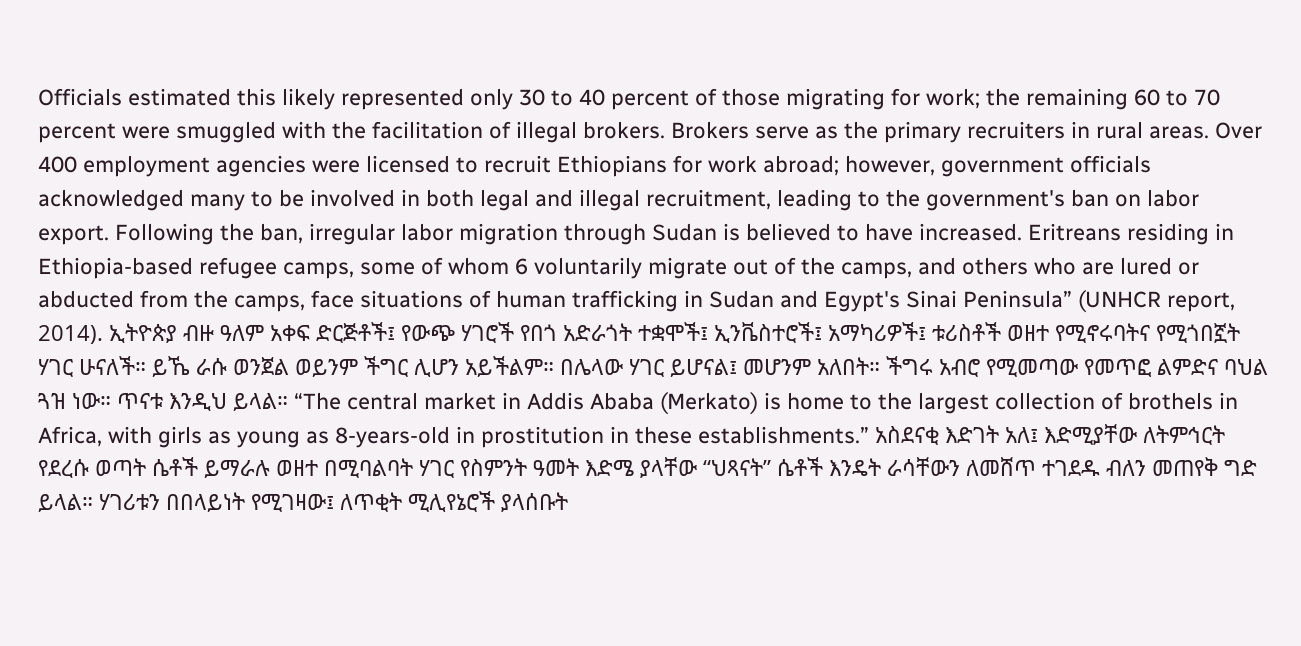Officials estimated this likely represented only 30 to 40 percent of those migrating for work; the remaining 60 to 70 percent were smuggled with the facilitation of illegal brokers. Brokers serve as the primary recruiters in rural areas. Over 400 employment agencies were licensed to recruit Ethiopians for work abroad; however, government officials acknowledged many to be involved in both legal and illegal recruitment, leading to the government's ban on labor export. Following the ban, irregular labor migration through Sudan is believed to have increased. Eritreans residing in Ethiopia-based refugee camps, some of whom 6 voluntarily migrate out of the camps, and others who are lured or abducted from the camps, face situations of human trafficking in Sudan and Egypt's Sinai Peninsula” (UNHCR report, 2014). ኢትዮጵያ ብዙ ዓለም አቀፍ ድርጅቶች፤ የውጭ ሃገሮች የበጎ አድራጎት ተቋሞች፤ ኢንቬስተሮች፤ አማካሪዎች፤ ቱሪስቶች ወዘተ የሚኖሩባትና የሚጎበኟት ሃገር ሁናለች። ይኼ ራሱ ወንጀል ወይንም ችግር ሊሆን አይችልም። በሌላው ሃገር ይሆናል፤ መሆንም አለበት። ችግሩ አብሮ የሚመጣው የመጥፎ ልምድና ባህል ጓዝ ነው። ጥናቱ እንዲህ ይላል። “The central market in Addis Ababa (Merkato) is home to the largest collection of brothels in Africa, with girls as young as 8-years-old in prostitution in these establishments.” አስደናቂ እድገት አለ፤ እድሚያቸው ለትምኅርት የደረሱ ወጣት ሴቶች ይማራሉ ወዘተ በሚባልባት ሃገር የስምንት ዓመት እድሜ ያላቸው “ህጻናት” ሴቶች እንዴት ራሳቸውን ለመሸጥ ተገደዱ ብለን መጠየቅ ግድ ይላል። ሃገሪቱን በበላይነት የሚገዛው፤ ለጥቂት ሚሊየኔሮች ያላሰቡት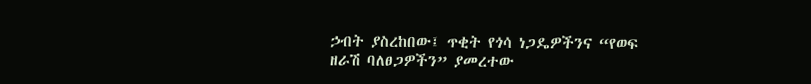ኃብት ያስረከበው፤ ጥቂት የጎሳ ነጋዴዎችንና “የወፍ ዘራሽ ባለፀጋዎችን” ያመረተው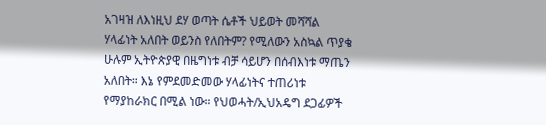አገዛዝ ለእነዚህ ደሃ ወጣት ሴቶች ህይወት መሻሻል ሃላፊነት አለበት ወይንስ የለበትም? የሚለውን አስኳል ጥያቄ ሁሉም ኢትዮጵያዊ በዜግነቱ ብቻ ሳይሆን በሰብእነቱ ማጤን አለበት። እኔ የምደመድመው ሃላፊነትና ተጠሪነቱ የማያከራክር በሚል ነው። የህወሓት/ኢህአዴግ ደጋፊዎች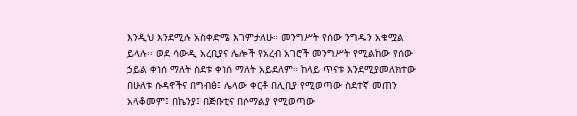እንዲህ እንደሚሉ አስቀድሜ እገምታለሁ። መንግሥት የሰው ንግዱን አቁሟል ይላሉ፡፡ ወደ ሳውዲ አረቢያና ሌሎች የአረብ አገሮች መንግሥት የሚልከው የሰው ኃይል ቀነሰ ማለት ስደቱ ቀነሰ ማለት አይደለም። ከላይ ጥናቱ እንደሚያመለክተው በሁለቱ ሱዳኖችና በግብፅ፤ ሌላው ቀርቶ በሊቢያ የሚወጣው ስደተኛ መጠን አላቆመም፤ በኬንያ፤ በጅቡቲና በሶማልያ የሚወጣው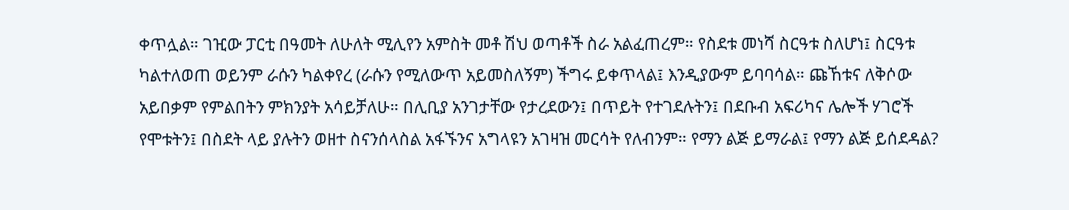ቀጥሏል። ገዢው ፓርቲ በዓመት ለሁለት ሚሊየን አምስት መቶ ሽህ ወጣቶች ስራ አልፈጠረም። የስደቱ መነሻ ስርዓቱ ስለሆነ፤ ስርዓቱ ካልተለወጠ ወይንም ራሱን ካልቀየረ (ራሱን የሚለውጥ አይመስለኝም) ችግሩ ይቀጥላል፤ እንዲያውም ይባባሳል። ጩኸቱና ለቅሶው አይበቃም የምልበትን ምክንያት አሳይቻለሁ። በሊቢያ አንገታቸው የታረደውን፤ በጥይት የተገደሉትን፤ በደቡብ አፍሪካና ሌሎች ሃገሮች የሞቱትን፤ በስደት ላይ ያሉትን ወዘተ ስናንሰላስል አፋኙንና አግላዩን አገዛዝ መርሳት የለብንም። የማን ልጅ ይማራል፤ የማን ልጅ ይሰደዳል?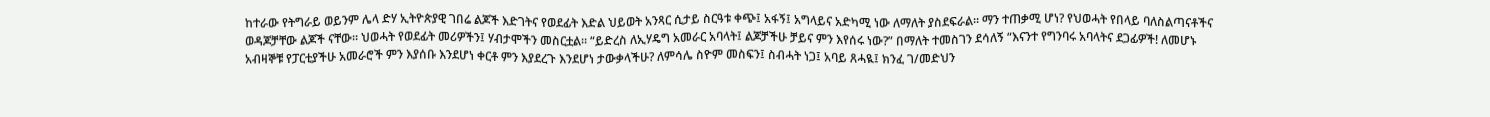ከተራው የትግራይ ወይንም ሌላ ድሃ ኢትዮጵያዊ ገበሬ ልጆች እድገትና የወደፊት እድል ህይወት አንጻር ሲታይ ስርዓቱ ቀጭ፤ አፋኝ፤ አግላይና አድካሚ ነው ለማለት ያስደፍራል። ማን ተጠቃሚ ሆነ? የህወሓት የበላይ ባለስልጣናቶችና ወዳጆቻቸው ልጆች ናቸው። ህወሓት የወደፊት መሪዎችን፤ ሃብታሞችን መስርቷል። “ይድረስ ለኢሃዴግ አመራር አባላት፤ ልጆቻችሁ ቻይና ምን እየሰሩ ነው?” በማለት ተመስገን ደሳለኝ “እናንተ የግንባሩ አባላትና ደጋፊዎች! ለመሆኑ አብዛኞቹ የፓርቲያችሁ አመራሮች ምን እያሰቡ እንደሆነ ቀርቶ ምን እያደረጉ እንደሆነ ታውቃላችሁ? ለምሳሌ ስዮም መስፍን፤ ስብሓት ነጋ፤ አባይ ጸሓዪ፤ ክንፈ ገ/መድህን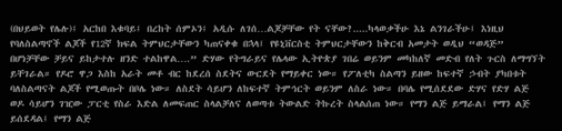(በህይወት የሌሉ)፤ አርከበ እቁባይ፤ በረከት ሰምኦን፤ አዲሱ ለገሰ…ልጆቻቸው የት ናቸው?.....ካላወቃችሁ እኔ ልንገራችሁ፤ እነዚህ የባለስልጣኖች ልጆች የ12ኛ ክፍል ትምህርታቸውን ካጠናቀቁ በኋላ፤ የዩኒቨርስቲ ትምህርታቸውን ከቅርብ አመታት ወዲህ “ወዳጅ” በሆነቻቸው ቻይና ይከታተሉ ዘንድ ተልከዋል….” ድሃው የትግራይና የሌላው ኢትዮጵያ ገበሬ ወይንም መካከለኛ መድብ የለት ጉርስ ለማግኘት ይቸገራል። የዶሮ ዋጋ እስከ አራት መቶ ብር ከደረሰ ስደትና ውርደት የማይቀር ነው። የፖለቲካ ስልጣን ይዘው ከፍተኛ ኃብት ያካበቱት ባለስልጣናት ልጆች የሚወጡት በቦሌ ነው። ለስደት ሳይሆን ለከፍተኛ ትምኅርት ወይንም ለስራ ነው። በባሌ የሚሰደደው ድሃና የድሃ ልጅ ወዶ ሳይሆን ገዢው ፓርቲ የስራ እድል ለመፍጠር ስላልቻለና ለወጣቱ ትውልድ ትኩረት ስላልሰጠ ነው። የማን ልጅ ይማራል፤ የማን ልጅ ይሰደዳል፤ የማን ልጅ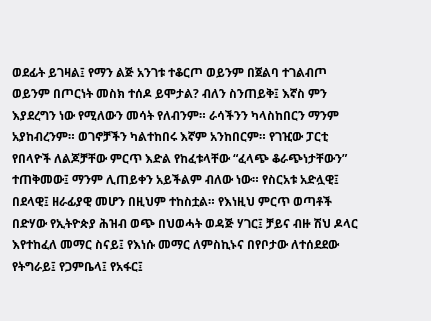ወደፊት ይገዛል፤ የማን ልጅ አንገቱ ተቆርጦ ወይንም በጀልባ ተገልብጦ ወይንም በጦርነት መስክ ተሰዶ ይሞታል? ብለን ስንጠይቅ፤ እኛስ ምን እያደረግን ነው የሚለውን መሳት የለብንም። ራሳችንን ካላስከበርን ማንም አያከብረንም። ወገኖቻችን ካልተከበሩ እኛም አንከበርም። የገዢው ፓርቲ የበላዮች ለልጆቻቸው ምርጥ እድል የከፈቱላቸው “ፈላጭ ቆራጭነታቸውን” ተጠቅመው፤ ማንም ሊጠይቀን አይችልም ብለው ነው። የስርአቱ አድሏዊ፤ በደላዊ፤ ዘራፊያዊ መሆን በዚህም ተከስቷል። የእነዚህ ምርጥ ወጣቶች በድሃው የኢትዮጵያ ሕዝብ ወጭ በህወሓት ወዳጅ ሃገር፤ ቻይና ብዙ ሽህ ዶላር እየተከፈለ መማር ስናይ፤ የእነሱ መማር ለምስኪኑና በየቦታው ለተሰደደው የትግራይ፤ የጋምቤላ፤ የአፋር፤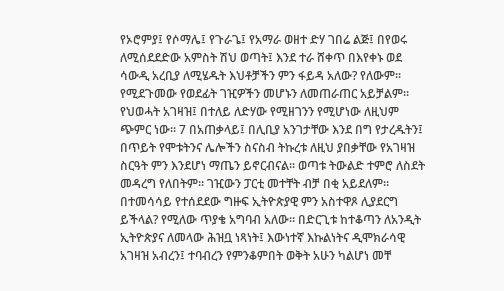የኦሮምያ፤ የሶማሌ፤ የጉራጌ፤ የአማራ ወዘተ ድሃ ገበሬ ልጅ፤ በየወሩ ለሚሰደደድው አምስት ሽህ ወጣት፤ እንደ ተራ ሸቀጥ በእየቀኑ ወደ ሳውዲ አረቢያ ለሚሄዱት እህቶቻችን ምን ፋይዳ አለው? የለውም። የሚደጉመው የወደፊት ገዢዎችን መሆኑን ለመጠራጠር አይቻልም። የህወሓት አገዛዝ፤ በተለይ ለድሃው የሚዘገንን የሚሆነው ለዚህም ጭምር ነው። 7 በአጠቃላይ፤ በሊቢያ አንገታቸው እንደ በግ የታረዱትን፤ በጥይት የሞቱትንና ሌሎችን ስናስብ ትኩረቱ ለዚህ ያበቃቸው የአገዛዝ ስርዓት ምን እንደሆነ ማጤን ይኖርብናል። ወጣቱ ትውልድ ተምሮ ለስደት መዳረግ የለበትም። ገዢውን ፓርቲ መተቸት ብቻ በቂ አይደለም። በተመሳሳይ የተሰደደው ግዙፍ ኢትዮጵያዊ ምን አስተዋጾ ሊያደርግ ይችላል? የሚለው ጥያቄ አግባብ አለው። በድርጊቱ ከተቆጣን ለአንዲት ኢትዮጵያና ለመላው ሕዝቧ ነጻነት፤ እውነተኛ እኩልነትና ዲሞክራሳዊ አገዛዝ አብረን፤ ተባብረን የምንቆምበት ወቅት አሁን ካልሆነ መቸ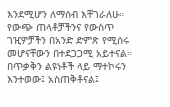እንደሚሆን ለማሰብ እቸገራለሁ። የውጭ ጠላቶቻችንና የውስጥ ገዢዎቻችን በአንድ ድምጽ የሚሰሩ መሆናቸውን በተደጋጋሚ አይተናል። በጥቃቅን ልዩነቶች ላይ ማተኮሩን እንተወው፤ አስጠቅቶናል፤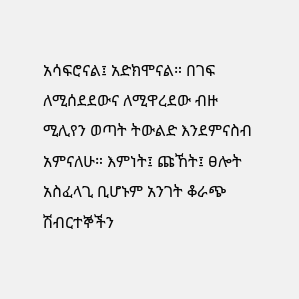አሳፍሮናል፤ አድክሞናል። በገፍ ለሚሰደደውና ለሚዋረደው ብዙ ሚሊየን ወጣት ትውልድ እንደምናስብ አምናለሁ። እምነት፤ ጩኸት፤ ፀሎት አስፈላጊ ቢሆኑም አንገት ቆራጭ ሽብርተኞችን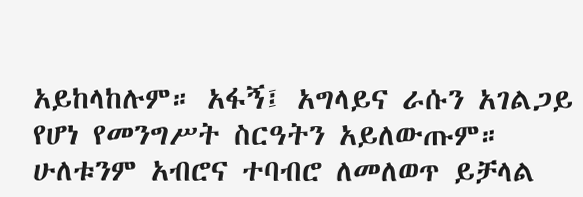አይከላከሉም። አፋኝ፤ አግላይና ራሱን አገልጋይ የሆነ የመንግሥት ስርዓትን አይለውጡም። ሁለቱንም አብሮና ተባብሮ ለመለወጥ ይቻላል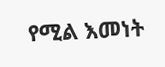የሚል እመነት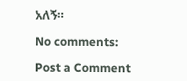አለኝ።

No comments:

Post a Comment